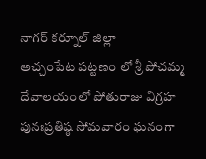నాగర్ కర్నూల్ జిల్లా
అచ్చంపేట పట్టణం లో శ్రీ పోచమ్మ దేవాలయంలో పోతురాజు విగ్రహ పునఃప్రతిష్ఠ సోమవారం ఘనంగా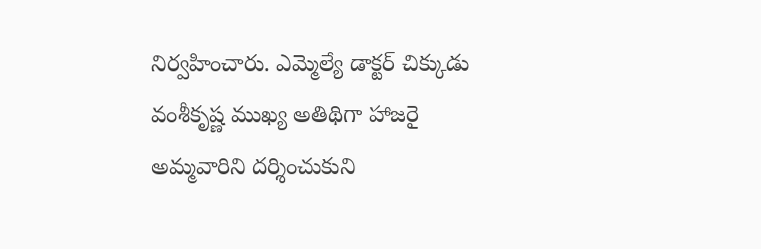నిర్వహించారు. ఎమ్మెల్యే డాక్టర్ చిక్కుడు వంశీకృష్ణ ముఖ్య అతిథిగా హాజరై అమ్మవారిని దర్శించుకుని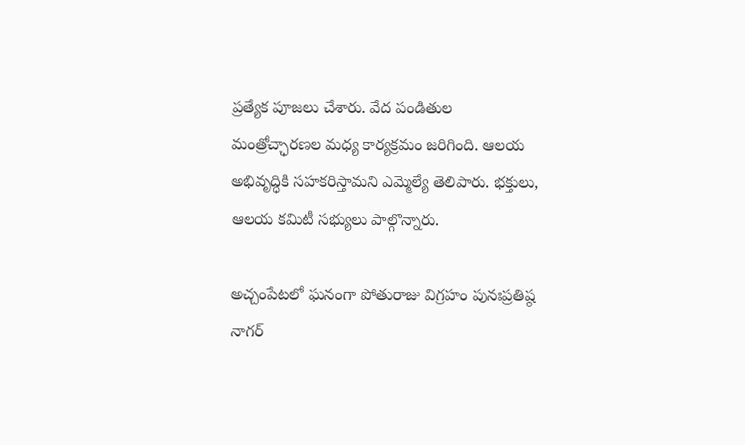ప్రత్యేక పూజలు చేశారు. వేద పండితుల మంత్రోచ్ఛారణల మధ్య కార్యక్రమం జరిగింది. ఆలయ అభివృద్ధికి సహకరిస్తామని ఎమ్మెల్యే తెలిపారు. భక్తులు, ఆలయ కమిటీ సభ్యులు పాల్గొన్నారు.

అచ్చంపేటలో ఘనంగా పోతురాజు విగ్రహం పునఃప్రతిష్ఠ
నాగర్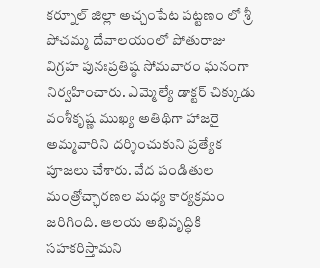కర్నూల్ జిల్లా అచ్చంపేట పట్టణం లో శ్రీ పోచమ్మ దేవాలయంలో పోతురాజు విగ్రహ పునఃప్రతిష్ఠ సోమవారం ఘనంగా నిర్వహించారు. ఎమ్మెల్యే డాక్టర్ చిక్కుడు వంశీకృష్ణ ముఖ్య అతిథిగా హాజరై అమ్మవారిని దర్శించుకుని ప్రత్యేక పూజలు చేశారు. వేద పండితుల మంత్రోచ్ఛారణల మధ్య కార్యక్రమం జరిగింది. ఆలయ అభివృద్ధికి సహకరిస్తామని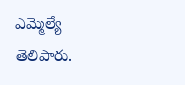ఎమ్మెల్యే తెలిపారు.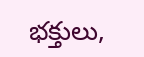భక్తులు,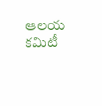ఆలయ కమిటీ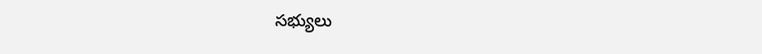సభ్యులు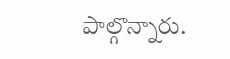పాల్గొన్నారు.